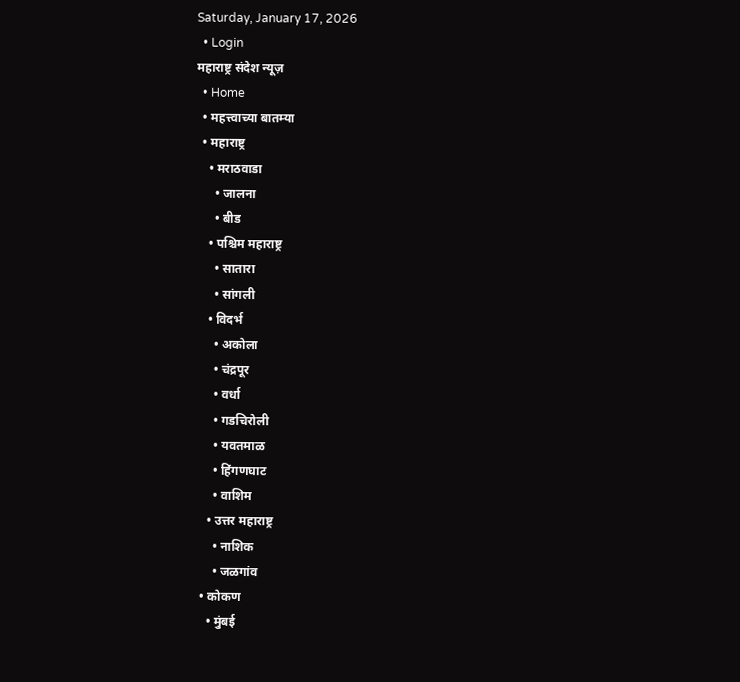Saturday, January 17, 2026
  • Login
महाराष्ट्र संदेश न्यूज़
  • Home
  • महत्त्वाच्या बातम्या
  • महाराष्ट्र
    • मराठवाडा
      • जालना
      • बीड
    • पश्चिम महाराष्ट्र
      • सातारा
      • सांगली
    • विदर्भ
      • अकोला
      • चंद्रपूर
      • वर्धा
      • गडचिरोली
      • यवतमाळ
      • हिंगणघाट
      • वाशिम
    • उत्तर महाराष्ट्र
      • नाशिक
      • जळगांव
  • कोकण
    • मुंबई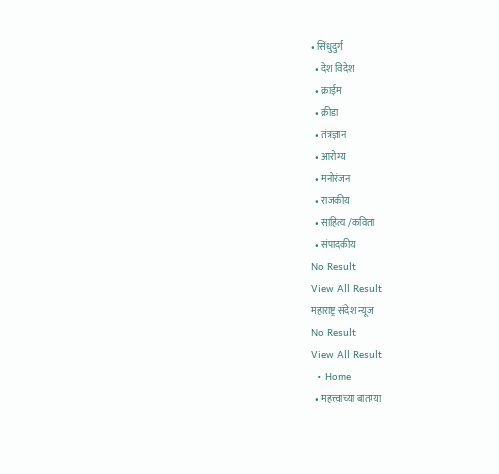• सिंधुदुर्ग
  • देश विदेश
  • क्राईम
  • क्रीडा
  • तंत्रज्ञान
  • आरोग्य
  • मनोरंजन
  • राजकीय
  • साहित्य /कविता
  • संपादकीय
No Result
View All Result
महाराष्ट्र संदेश न्यूज
No Result
View All Result
  • Home
  • महत्त्वाच्या बातम्या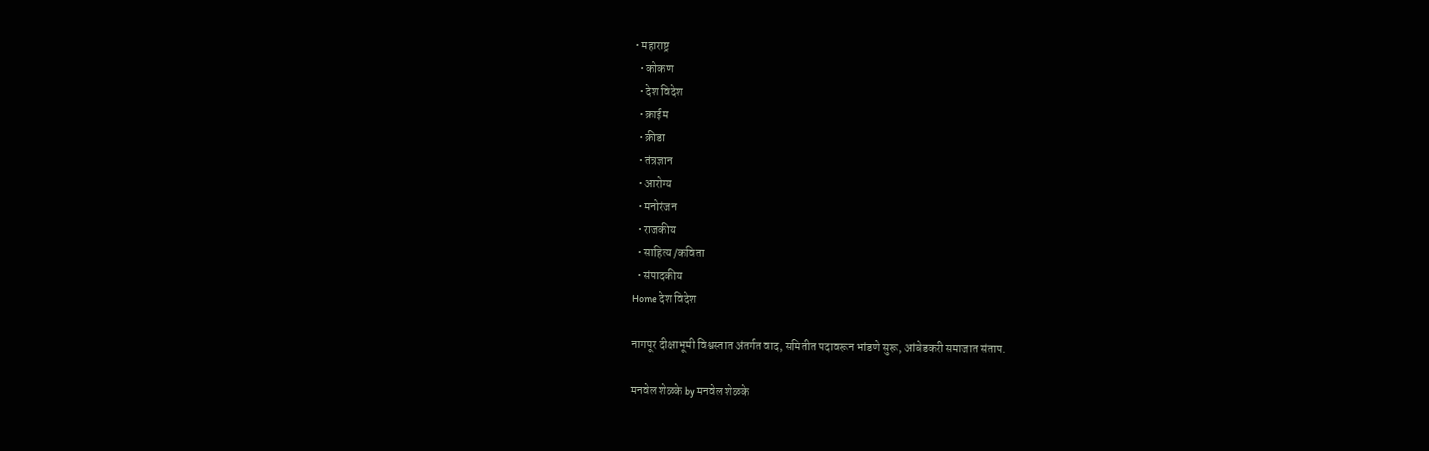• महाराष्ट्र
  • कोकण
  • देश विदेश
  • क्राईम
  • क्रीडा
  • तंत्रज्ञान
  • आरोग्य
  • मनोरंजन
  • राजकीय
  • साहित्य /कविता
  • संपादकीय
Home देश विदेश

नागपूर दीक्षाभूमी विश्वस्तात अंतर्गत वाद, समितीत पदावरून भांडणे सुरू, आंबेडकरी समाजात संताप.

मनवेल शेळके by मनवेल शेळके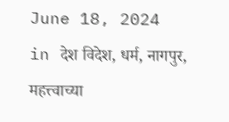June 18, 2024
in देश विदेश, धर्म, नागपुर, महत्त्वाच्या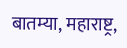बातम्या, महाराष्ट्र,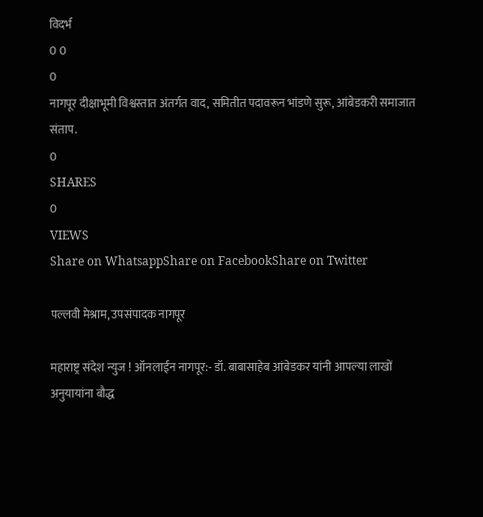विदर्भ
0 0
0
नागपूर दीक्षाभूमी विश्वस्तात अंतर्गत वाद, समितीत पदावरून भांडणे सुरू, आंबेडकरी समाजात संताप.
0
SHARES
0
VIEWS
Share on WhatsappShare on FacebookShare on Twitter

पल्लवी मेश्राम, उपसंपादक नागपूर

महाराष्ट्र संदेश न्युज ! ऑनलाईन नागपूर:- डॉ. बाबासाहेब आंबेडकर यांनी आपल्या लाखों अनुयायांना बौद्ध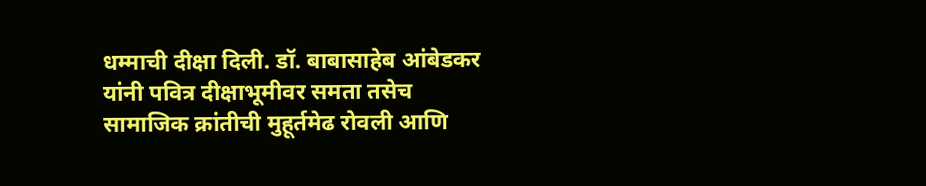धम्माची दीक्षा दिली. डॉ. बाबासाहेब आंबेडकर यांनी पवित्र दीक्षाभूमीवर समता तसेच सामाजिक क्रांतीची मुहूर्तमेढ रोवली आणि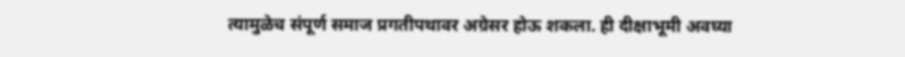त्यामुळेच संपूर्ण समाज प्रगतीपथावर अग्रेसर होऊ शकला. ही दीक्षाभूमी अवघ्या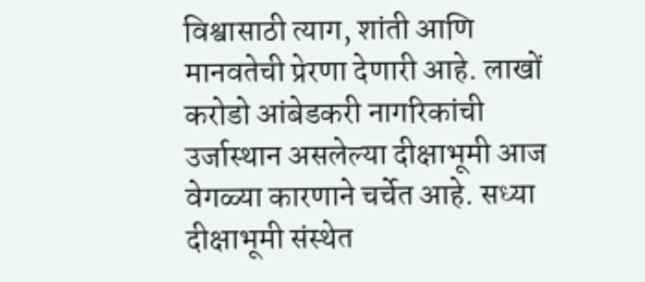विश्वासाठी त्याग, शांती आणि मानवतेची प्रेरणा देणारी आहे. लाखों करोडो आंबेडकरी नागरिकांची उर्जास्थान असलेल्या दीक्षाभूमी आज वेगळ्या कारणाने चर्चेत आहे. सध्या दीक्षाभूमी संस्थेत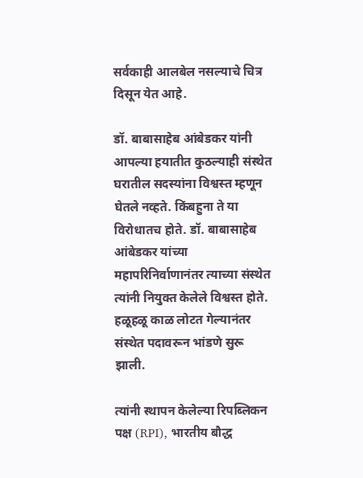सर्वकाही आलबेल नसल्याचे चित्र दिसून येत आहे.

डॉ. बाबासाहेब आंबेडकर यांनी आपल्या हयातीत कुठल्याही संस्थेत घरातील सदस्यांना विश्वस्त म्हणून घेतले नव्हते. किंबहुना ते या विरोधातच होते. डॉ. बाबासाहेब आंबेडकर यांच्या महापरिनिर्वाणानंतर त्याच्या संस्थेत त्यांनी नियुक्त केलेले विश्वस्त होते. हळूहळू काळ लोटत गेल्यानंतर संस्थेत पदावरून भांडणे सुरू झाली.

त्यांनी स्थापन केलेल्या रिपब्लिकन पक्ष (RPI), भारतीय बौद्ध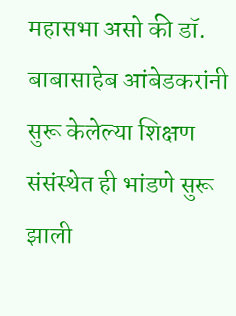महासभा असो की डॉ. बाबासाहेब आंबेडकरांनी सुरू केलेल्या शिक्षण संसंस्थेत ही भांडणे सुरू झाली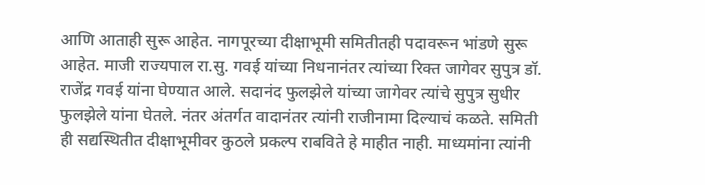आणि आताही सुरू आहेत. नागपूरच्या दीक्षाभूमी समितीतही पदावरून भांडणे सुरू आहेत. माजी राज्यपाल रा.सु. गवई यांच्या निधनानंतर त्यांच्या रिक्त जागेवर सुपुत्र डॉ. राजेंद्र गवई यांना घेण्यात आले. सदानंद फुलझेले यांच्या जागेवर त्यांचे सुपुत्र सुधीर फुलझेले यांना घेतले. नंतर अंतर्गत वादानंतर त्यांनी राजीनामा दिल्याचं कळते. समिती ही सद्यस्थितीत दीक्षाभूमीवर कुठले प्रकल्प राबविते हे माहीत नाही. माध्यमांना त्यांनी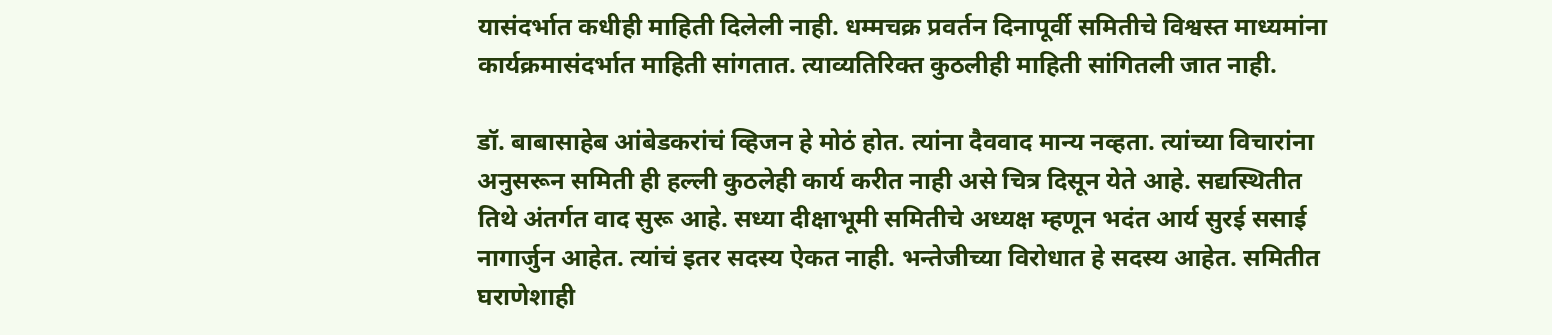यासंदर्भात कधीही माहिती दिलेली नाही. धम्मचक्र प्रवर्तन दिनापूर्वी समितीचे विश्वस्त माध्यमांना कार्यक्रमासंदर्भात माहिती सांगतात. त्याव्यतिरिक्त कुठलीही माहिती सांगितली जात नाही.

डॉ. बाबासाहेब आंबेडकरांचं व्हिजन हे मोठं होत. त्यांना दैववाद मान्य नव्हता. त्यांच्या विचारांना अनुसरून समिती ही हल्ली कुठलेही कार्य करीत नाही असे चित्र दिसून येते आहे. सद्यस्थितीत तिथे अंतर्गत वाद सुरू आहे. सध्या दीक्षाभूमी समितीचे अध्यक्ष म्हणून भदंत आर्य सुरई ससाई नागार्जुन आहेत. त्यांचं इतर सदस्य ऐकत नाही. भन्तेजीच्या विरोधात हे सदस्य आहेत. समितीत घराणेशाही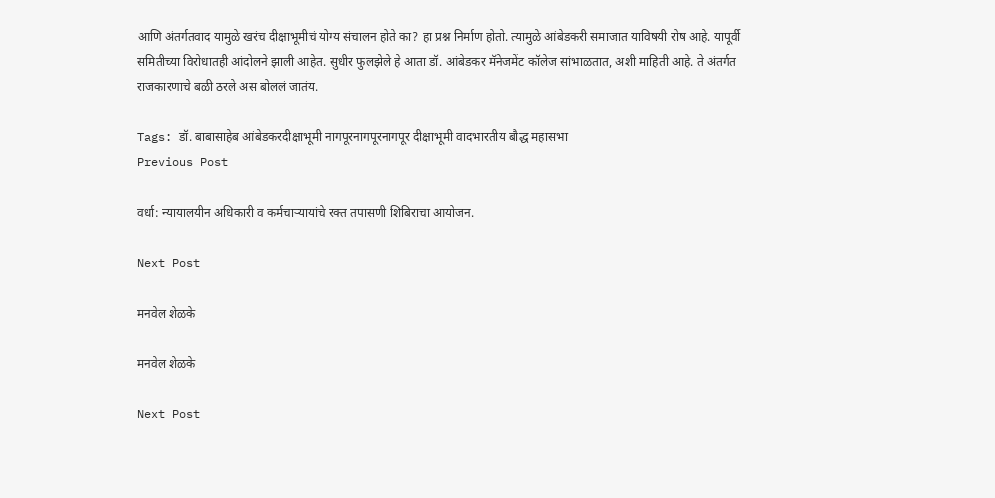आणि अंतर्गतवाद यामुळे खरंच दीक्षाभूमीचं योग्य संचालन होते का? हा प्रश्न निर्माण होतो. त्यामुळे आंबेडकरी समाजात याविषयी रोष आहे. यापूर्वी समितीच्या विरोधातही आंदोलने झाली आहेत. सुधीर फुलझेले हे आता डॉ. आंबेडकर मॅनेजमेंट कॉलेज सांभाळतात, अशी माहिती आहे. ते अंतर्गत राजकारणाचे बळी ठरले अस बोललं जातंय.

Tags: डॉ. बाबासाहेब आंबेडकरदीक्षाभूमी नागपूरनागपूरनागपूर दीक्षाभूमी वादभारतीय बौद्ध महासभा
Previous Post

वर्धा: न्यायालयीन अधिकारी व कर्मचाऱ्यायांचे रक्त तपासणी शिबिराचा आयोजन.

Next Post

मनवेल शेळके

मनवेल शेळके

Next Post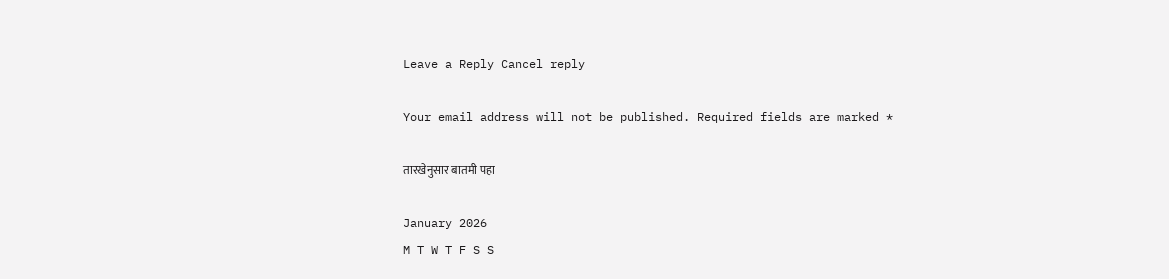Leave a Reply Cancel reply

Your email address will not be published. Required fields are marked *

तारखेनुसार बातमी पहा

January 2026
M T W T F S S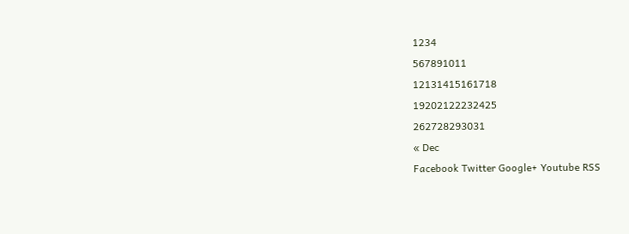1234
567891011
12131415161718
19202122232425
262728293031
« Dec
Facebook Twitter Google+ Youtube RSS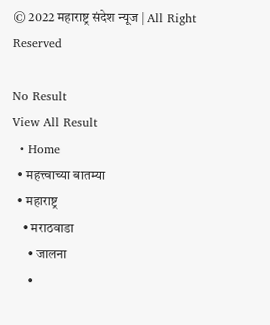© 2022 महाराष्ट्र संदेश न्यूज | All Right Reserved

No Result
View All Result
  • Home
  • महत्त्वाच्या बातम्या
  • महाराष्ट्र
    • मराठवाडा
      • जालना
      •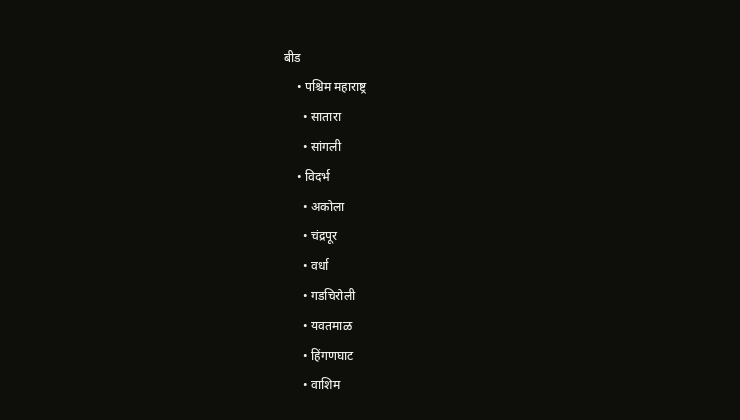बीड
    • पश्चिम महाराष्ट्र
      • सातारा
      • सांगली
    • विदर्भ
      • अकोला
      • चंद्रपूर
      • वर्धा
      • गडचिरोली
      • यवतमाळ
      • हिंगणघाट
      • वाशिम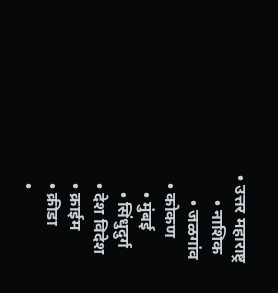• उत्तर महाराष्ट्र
      • नाशिक
      • जळगांव
  • कोकण
    • मुंबई
    • सिंधुदुर्ग
  • देश विदेश
  • क्राईम
  • क्रीडा
  •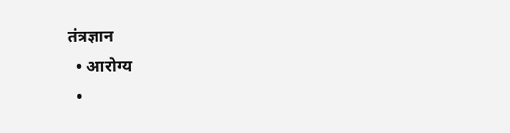तंत्रज्ञान
  • आरोग्य
  •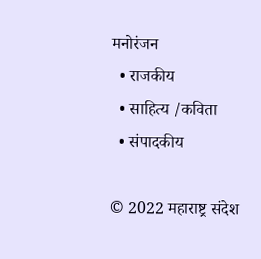मनोरंजन
  • राजकीय
  • साहित्य /कविता
  • संपादकीय

© 2022 महाराष्ट्र संदेश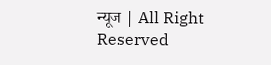न्यूज | All Right Reserved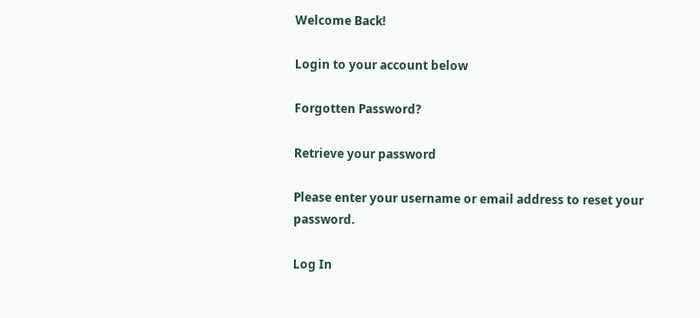Welcome Back!

Login to your account below

Forgotten Password?

Retrieve your password

Please enter your username or email address to reset your password.

Log In